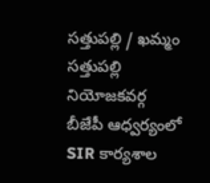సత్తుపల్లి / ఖమ్మం
సత్తుపల్లి నియోజకవర్గ బీజేపీ ఆధ్వర్యంలో SIR కార్యశాల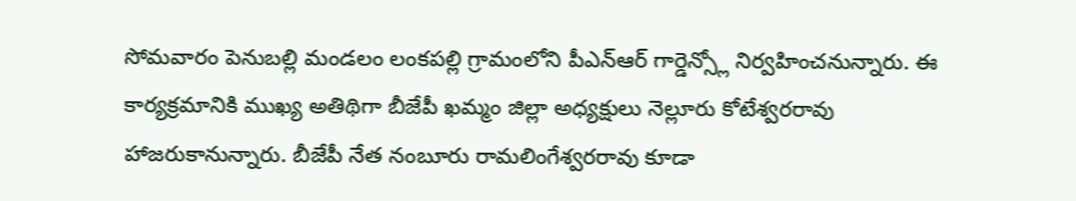సోమవారం పెనుబల్లి మండలం లంకపల్లి గ్రామంలోని పీఎన్ఆర్ గార్డెన్స్లో నిర్వహించనున్నారు. ఈ కార్యక్రమానికి ముఖ్య అతిథిగా బీజేపీ ఖమ్మం జిల్లా అధ్యక్షులు నెల్లూరు కోటేశ్వరరావు హాజరుకానున్నారు. బీజేపీ నేత నంబూరు రామలింగేశ్వరరావు కూడా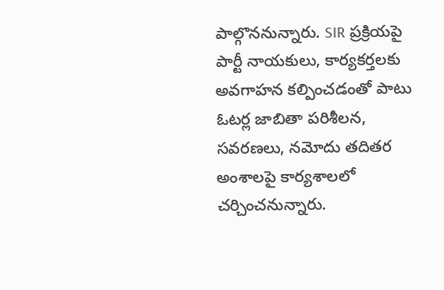పాల్గొననున్నారు. SIR ప్రక్రియపై పార్టీ నాయకులు, కార్యకర్తలకు అవగాహన కల్పించడంతో పాటు ఓటర్ల జాబితా పరిశీలన, సవరణలు, నమోదు తదితర అంశాలపై కార్యశాలలో చర్చించనున్నారు.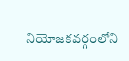నియోజకవర్గంలోని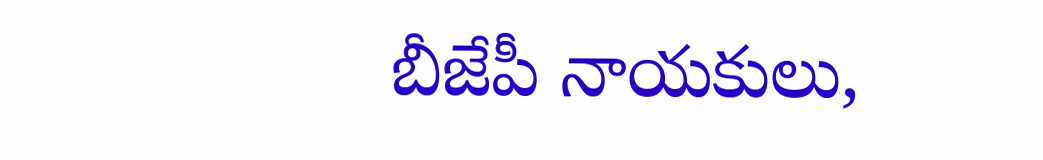బీజేపీ నాయకులు,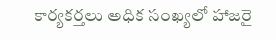కార్యకర్తలు అధిక సంఖ్యలో హాజరై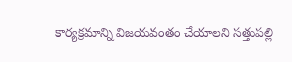కార్యక్రమాన్ని విజయవంతం చేయాలని సత్తుపల్లి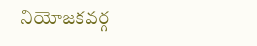నియోజకవర్గ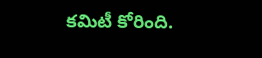కమిటీ కోరింది.